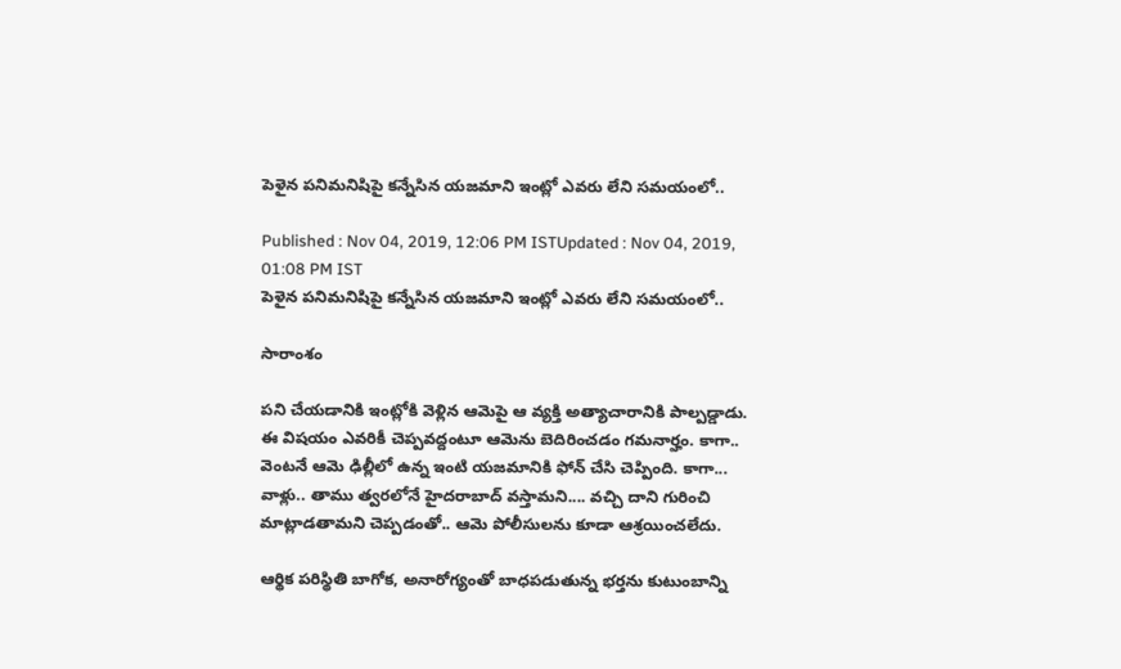పెళైన పనిమనిషిపై కన్నేసిన యజమాని ఇంట్లో ఎవరు లేని సమయంలో..

Published : Nov 04, 2019, 12:06 PM ISTUpdated : Nov 04, 2019, 01:08 PM IST
పెళైన పనిమనిషిపై కన్నేసిన యజమాని ఇంట్లో ఎవరు లేని సమయంలో..

సారాంశం

పని చేయడానికి ఇంట్లోకి వెళ్లిన ఆమెపై ఆ వ్యక్తి అత్యాచారానికి పాల్పడ్డాడు. ఈ విషయం ఎవరికీ చెప్పవద్దంటూ ఆమెను బెదిరించడం గమనార్హం. కాగా.. వెంటనే ఆమె ఢిల్లీలో ఉన్న ఇంటి యజమానికి ఫోన్ చేసి చెప్పింది. కాగా... వాళ్లు.. తాము త్వరలోనే హైదరాబాద్ వస్తామని.... వచ్చి దాని గురించి మాట్లాడతామని చెప్పడంతో.. ఆమె పోలీసులను కూడా ఆశ్రయించలేదు.

ఆర్థిక పరిస్థితి బాగోక, అనారోగ్యంతో బాధపడుతున్న భర్తను కుటుంబాన్ని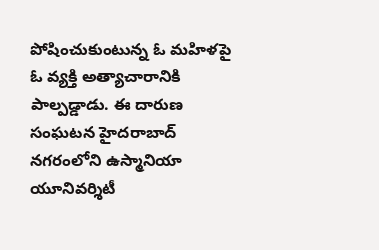పోషించుకుంటున్న ఓ మహిళపై ఓ వ్యక్తి అత్యాచారానికి పాల్పడ్డాడు. ఈ దారుణ సంఘటన హైదరాబాద్ నగరంలోని ఉస్మానియా యూనివర్శిటీ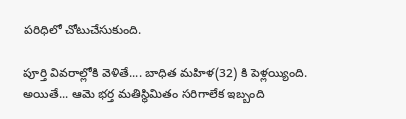పరిధిలో చోటుచేసుకుంది.

పూర్తి వివరాల్లోకి వెళితే.... బాధిత మహిళ(32) కి పెళ్లయ్యింది. అయితే... ఆమె భర్త మతిస్థిమితం సరిగాలేక ఇబ్బంది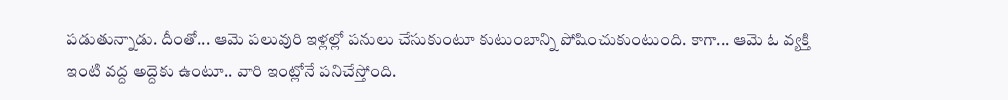పడుతున్నాడు. దీంతో... ఆమె పలువురి ఇళ్లల్లో పనులు చేసుకుంటూ కుటుంబాన్ని పోషించుకుంటుంది. కాగా... ఆమె ఓ వ్యక్తి ఇంటి వద్ద అద్దెకు ఉంటూ.. వారి ఇంట్లోనే పనిచేస్తోంది.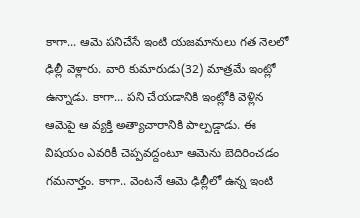కాగా... ఆమె పనిచేసే ఇంటి యజమానులు గత నెలలో ఢిల్లీ వెళ్లారు. వారి కుమారుడు(32) మాత్రమే ఇంట్లో ఉన్నాడు. కాగా... పని చేయడానికి ఇంట్లోకి వెళ్లిన ఆమెపై ఆ వ్యక్తి అత్యాచారానికి పాల్పడ్డాడు. ఈ విషయం ఎవరికీ చెప్పవద్దంటూ ఆమెను బెదిరించడం గమనార్హం. కాగా.. వెంటనే ఆమె ఢిల్లీలో ఉన్న ఇంటి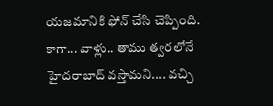యజమానికి ఫోన్ చేసి చెప్పింది. కాగా... వాళ్లు.. తాము త్వరలోనే హైదరాబాద్ వస్తామని.... వచ్చి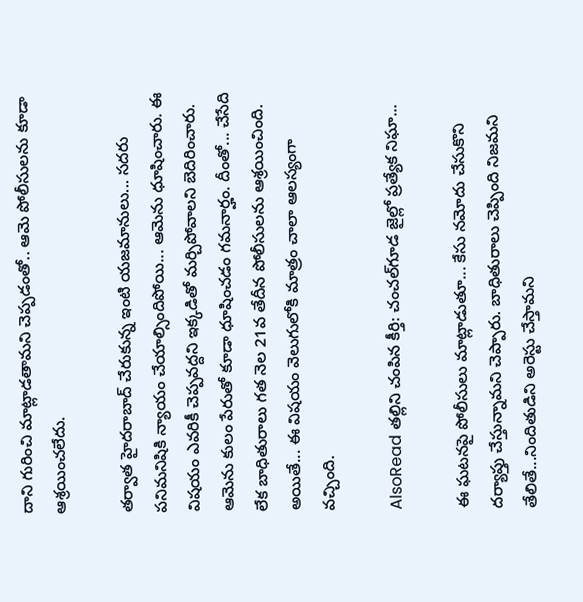దాని గురించి మాట్లాడతామని చెప్పడంతో.. ఆమె పోలీసులను కూడా ఆశ్రయించలేదు.

తర్వాత హైదరాబాద్ చేరుకున్న ఇంటి యజమానులు... సదరు పనిమనిషికి న్యాయం చేయాల్సిందిపోయి... ఆమెను ధూషించారు. ఈ విషయం ఎవరికీ చెప్పవద్దని ఇక్కడితో మర్చిపోవాలని బెదిరించారు. ఆమెను కులం పేరుతో కూడా ధూషించడం గమనార్హం. దీంతో... చేసేది లేక బాధితురాలు గత నెల 21వ తేదీన పోలీసులను ఆశ్రయించింది. అయితే... ఈ విషయం వెలుగులోకి మాత్రం చాలా ఆలస్యంగా వచ్చింది.

AlsoRead తల్లిని చంపిన కీర్తి: చంచల్‌గూడ జైల్లో ప్రత్యేక నిఘా...

ఈ ఘటనపై పోలీసులు మాట్లాడుతూ... కేసు నమోదు చేసుకొని దర్యాప్తు చేస్తున్నామని చెప్పారు. బాధితురాలు చెప్పింది నిజమని తేలితే...నిందితుడిని అరెస్టు చేస్తామని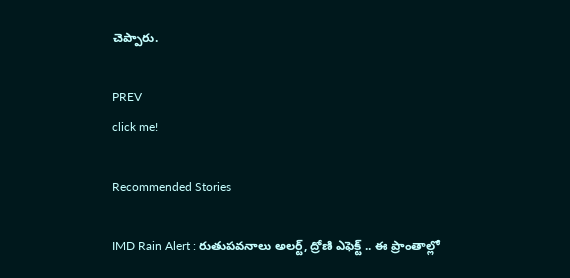చెప్పారు.

PREV
click me!

Recommended Stories

IMD Rain Alert : రుతుపవనాలు అలర్ట్, ద్రోణి ఎఫెక్ట్ .. ఈ ప్రాంతాల్లో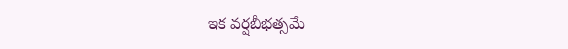ఇక వర్షబీభత్సమే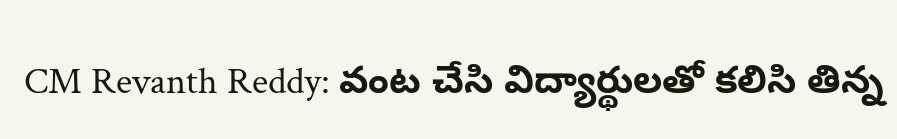CM Revanth Reddy: వంట చేసి విద్యార్థులతో కలిసి తిన్న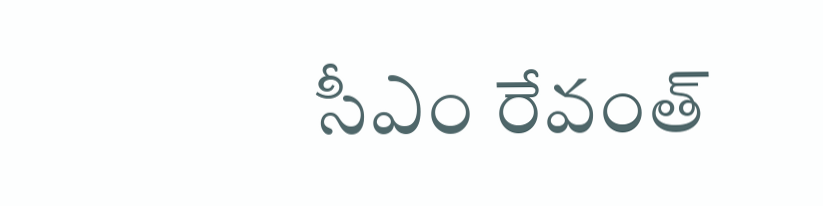సీఎం రేవంత్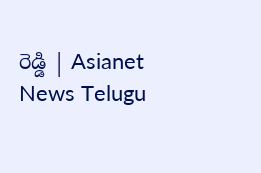రెడ్డి | Asianet News Telugu